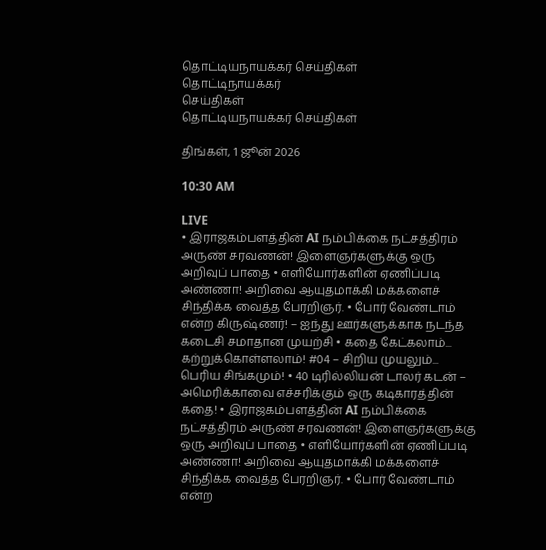தொட்டியநாயக்கர் செய்திகள்
தொட்டிநாயக்கர்
செய்திகள்
தொட்டியநாயக்கர் செய்திகள்

திங்கள், 1 ஜூன் 2026

10:30 AM

LIVE
• இராஜகம்பளத்தின் AI நம்பிக்கை நட்சத்திரம் அருண் சரவணன்! இளைஞர்களுக்கு ஒரு அறிவுப் பாதை • எளியோர்களின் ஏணிப்படி அண்ணா! அறிவை ஆயுதமாக்கி மக்களைச் சிந்திக்க வைத்த பேரறிஞர். • போர் வேண்டாம் என்ற கிருஷ்ணர்! – ஐந்து ஊர்களுக்காக நடந்த கடைசி சமாதான முயற்சி • கதை கேட்கலாம்... கற்றுக்கொள்ளலாம்! #04 – சிறிய முயலும்... பெரிய சிங்கமும்! • 40 டிரில்லியன் டாலர் கடன் – அமெரிக்காவை எச்சரிக்கும் ஒரு கடிகாரத்தின் கதை! • இராஜகம்பளத்தின் AI நம்பிக்கை நட்சத்திரம் அருண் சரவணன்! இளைஞர்களுக்கு ஒரு அறிவுப் பாதை • எளியோர்களின் ஏணிப்படி அண்ணா! அறிவை ஆயுதமாக்கி மக்களைச் சிந்திக்க வைத்த பேரறிஞர். • போர் வேண்டாம் என்ற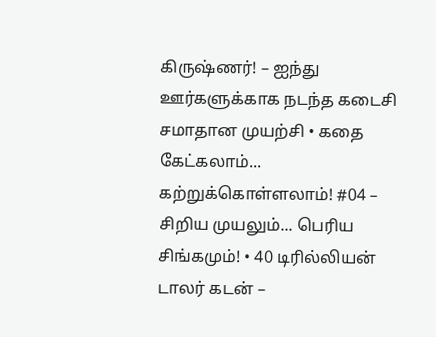கிருஷ்ணர்! – ஐந்து ஊர்களுக்காக நடந்த கடைசி சமாதான முயற்சி • கதை கேட்கலாம்... கற்றுக்கொள்ளலாம்! #04 – சிறிய முயலும்... பெரிய சிங்கமும்! • 40 டிரில்லியன் டாலர் கடன் –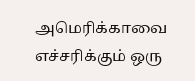அமெரிக்காவை எச்சரிக்கும் ஒரு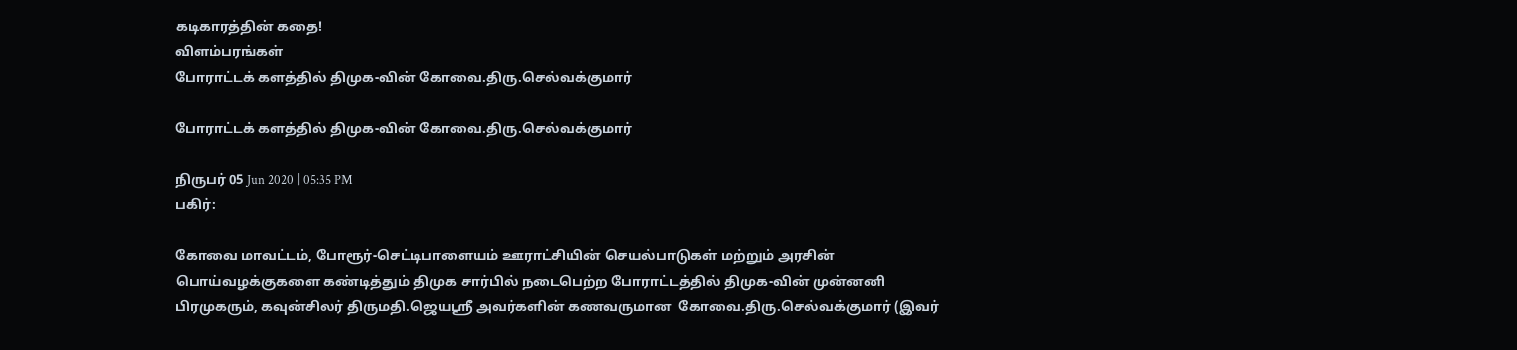கடிகாரத்தின் கதை!
விளம்பரங்கள்
போராட்டக் களத்தில் திமுக-வின் கோவை.திரு.செல்வக்குமார்

போராட்டக் களத்தில் திமுக-வின் கோவை.திரு.செல்வக்குமார்

நிருபர் 05 Jun 2020 | 05:35 PM
பகிர்:

கோவை மாவட்டம், போரூர்-செட்டிபாளையம் ஊராட்சியின் செயல்பாடுகள் மற்றும் அரசின் பொய்வழக்குகளை கண்டித்தும் திமுக சார்பில் நடைபெற்ற போராட்டத்தில் திமுக-வின் முன்னனி பிரமுகரும், கவுன்சிலர் திருமதி.ஜெயஸ்ரீ அவர்களின் கணவருமான  கோவை.திரு.செல்வக்குமார் (இவர்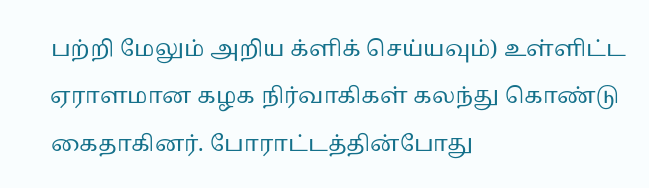பற்றி மேலும் அறிய க்ளிக் செய்யவும்) உள்ளிட்ட ஏராளமான கழக நிர்வாகிகள் கலந்து கொண்டு கைதாகினர். போராட்டத்தின்போது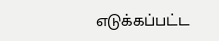எடுக்கப்பட்ட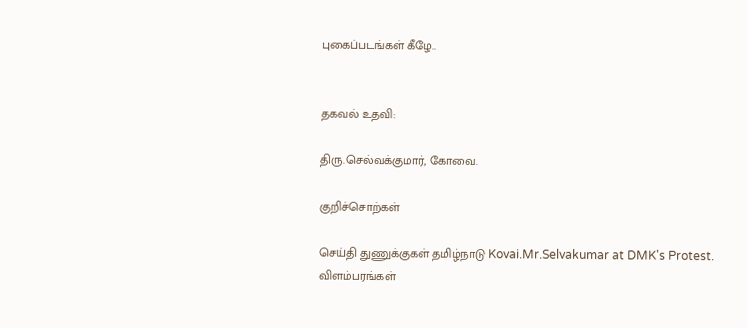புகைப்படங்கள் கீழே..


தகவல் உதவி:

திரு.செல்வக்குமார், கோவை.

குறிச்சொற்கள்

செய்தி துணுக்குகள் தமிழ்நாடு Kovai.Mr.Selvakumar at DMK's Protest.
விளம்பரங்கள்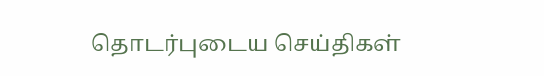தொடர்புடைய செய்திகள்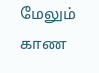மேலும் காண